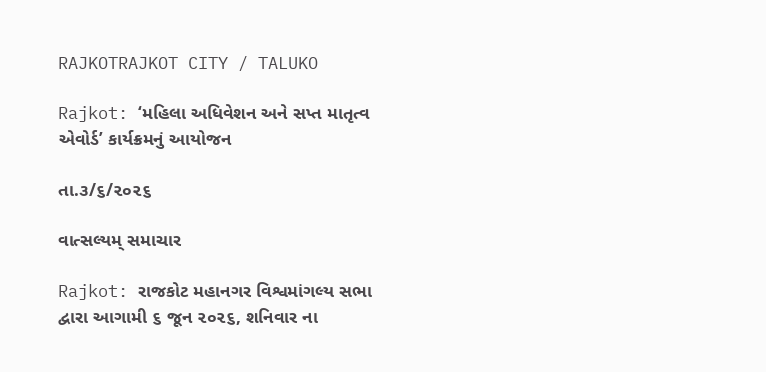RAJKOTRAJKOT CITY / TALUKO

Rajkot: ‘મહિલા અધિવેશન અને સપ્ત માતૃત્વ એવોર્ડ’ કાર્યક્રમનું આયોજન

તા.૩/૬/૨૦૨૬

વાત્સલ્યમ્ સમાચાર

Rajkot: રાજકોટ મહાનગર વિશ્વમાંગલ્ય સભા દ્વારા આગામી ૬ જૂન ૨૦૨૬, શનિવાર ના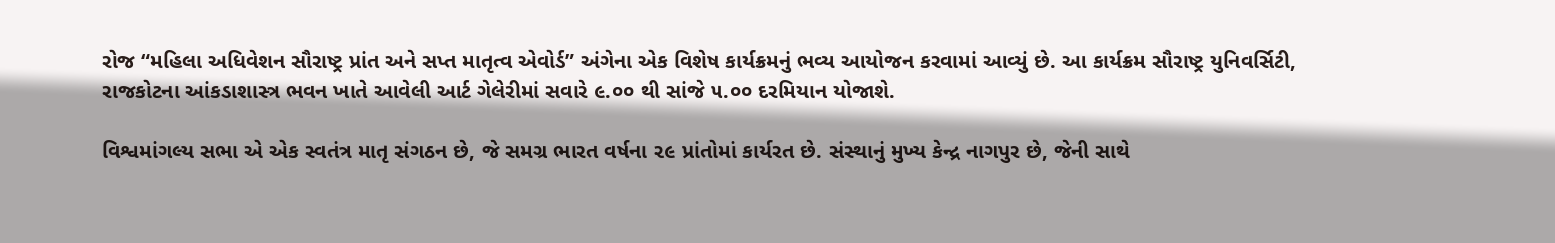રોજ “મહિલા અધિવેશન સૌરાષ્ટ્ર પ્રાંત અને સપ્ત માતૃત્વ એવોર્ડ” અંગેના એક વિશેષ કાર્યક્રમનું ભવ્ય આયોજન કરવામાં આવ્યું છે. આ કાર્યક્રમ સૌરાષ્ટ્ર યુનિવર્સિટી, રાજકોટના આંકડાશાસ્ત્ર ભવન ખાતે આવેલી આર્ટ ગેલેરીમાં સવારે ૯.૦૦ થી સાંજે ૫.૦૦ દરમિયાન યોજાશે.

વિશ્વમાંગલ્ય સભા એ એક સ્વતંત્ર માતૃ સંગઠન છે, જે સમગ્ર ભારત વર્ષના ૨૯ પ્રાંતોમાં કાર્યરત છે. સંસ્થાનું મુખ્ય કેન્દ્ર નાગપુર છે, જેની સાથે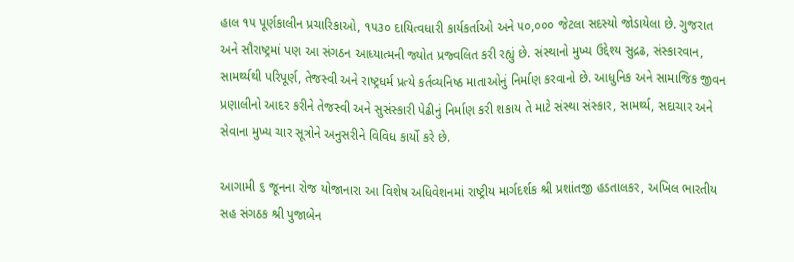હાલ ૧૫ પૂર્ણકાલીન પ્રચારિકાઓ, ૧૫૩૦ દાયિત્વધારી કાર્યકર્તાઓ અને ૫૦,૦૦૦ જેટલા સદસ્યો જોડાયેલા છે. ગુજરાત અને સૌરાષ્ટ્રમાં પણ આ સંગઠન આધ્યાત્મની જ્યોત પ્રજ્વલિત કરી રહ્યું છે. સંસ્થાનો મુખ્ય ઉદ્દેશ્ય સુદ્રઢ, સંસ્કારવાન, સામર્થ્યથી પરિપૂર્ણ, તેજસ્વી અને રાષ્ટ્રધર્મ પ્રત્યે કર્તવ્યનિષ્ઠ માતાઓનું નિર્માણ કરવાનો છે. આધુનિક અને સામાજિક જીવન પ્રણાલીનો આદર કરીને તેજસ્વી અને સુસંસ્કારી પેઢીનું નિર્માણ કરી શકાય તે માટે સંસ્થા સંસ્કાર, સામર્થ્ય, સદાચાર અને સેવાના મુખ્ય ચાર સૂત્રોને અનુસરીને વિવિધ કાર્યો કરે છે.

આગામી ૬ જૂનના રોજ યોજાનારા આ વિશેષ અધિવેશનમાં રાષ્ટ્રીય માર્ગદર્શક શ્રી પ્રશાંતજી હડતાલકર, અખિલ ભારતીય સહ સંગઠક શ્રી પુજાબેન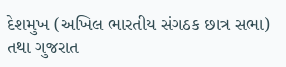દેશમુખ (અખિલ ભારતીય સંગઠક છાત્ર સભા) તથા ગુજરાત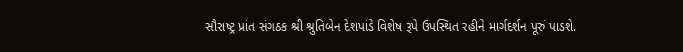સૌરાષ્ટ્ર પ્રાંત સંગઠક શ્રી શ્રુતિબેન દેશપાંડે વિશેષ રૂપે ઉપસ્થિત રહીને માર્ગદર્શન પૂરું પાડશે.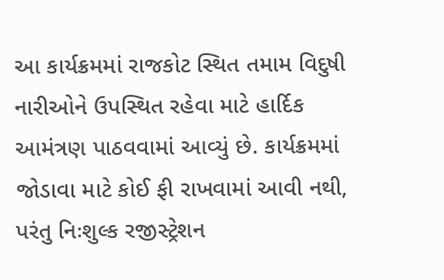આ કાર્યક્રમમાં રાજકોટ સ્થિત તમામ વિદુષી નારીઓને ઉપસ્થિત રહેવા માટે હાર્દિક આમંત્રણ પાઠવવામાં આવ્યું છે. કાર્યક્રમમાં જોડાવા માટે કોઈ ફી રાખવામાં આવી નથી, પરંતુ નિઃશુલ્ક રજીસ્ટ્રેશન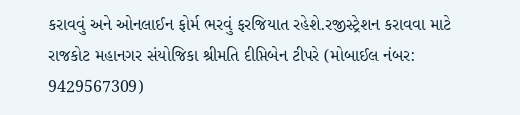કરાવવું અને ઓનલાઈન ફોર્મ ભરવું ફરજિયાત રહેશે.રજીસ્ટ્રેશન કરાવવા માટે રાજકોટ મહાનગર સંયોજિકા શ્રીમતિ દીપ્તિબેન ટીપરે (મોબાઈલ નંબર: 9429567309)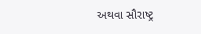અથવા સૌરાષ્ટ્ર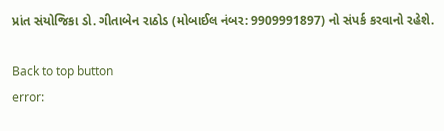પ્રાંત સંયોજિકા ડો. ગીતાબેન રાઠોડ (મોબાઈલ નંબર: 9909991897) નો સંપર્ક કરવાનો રહેશે.

Back to top button
error: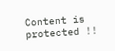Content is protected !!